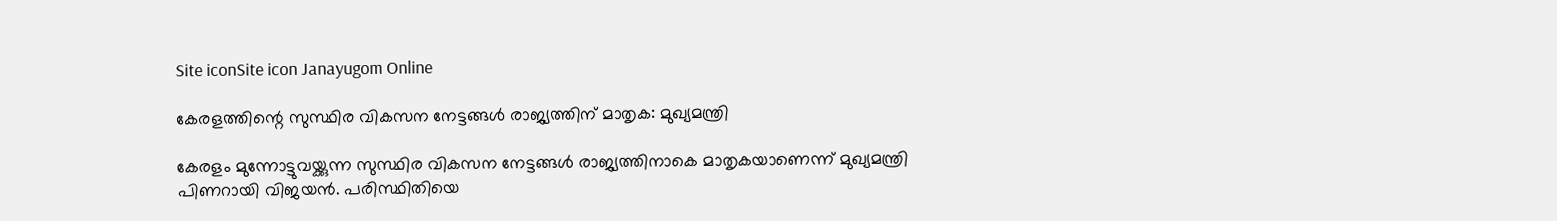Site iconSite icon Janayugom Online

കേരളത്തിന്റെ സുസ്ഥിര വികസന നേട്ടങ്ങൾ രാജ്യത്തിന് മാതൃക: മുഖ്യമന്ത്രി

കേരളം മുന്നോട്ടുവയ്ക്കുന്ന സുസ്ഥിര വികസന നേട്ടങ്ങൾ രാജ്യത്തിനാകെ മാതൃകയാണെന്ന് മുഖ്യമന്ത്രി പിണറായി വിജയൻ. പരിസ്ഥിതിയെ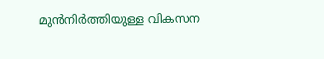മുൻനിർത്തിയുള്ള വികസന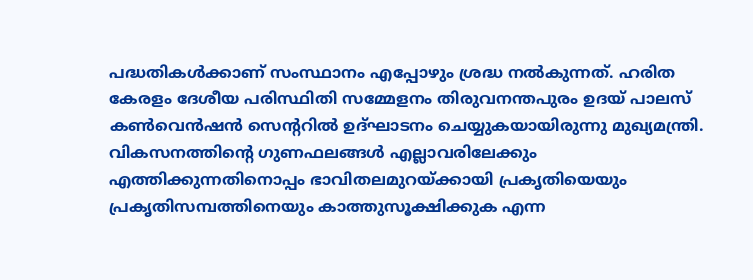പദ്ധതികൾക്കാണ് സംസ്ഥാനം എപ്പോഴും ശ്രദ്ധ നൽകുന്നത്. ഹരിത കേരളം ദേശീയ പരിസ്ഥിതി സമ്മേളനം തിരുവനന്തപുരം ഉദയ് പാലസ് കൺവെൻഷൻ സെന്ററിൽ ഉദ്ഘാടനം ചെയ്യുകയായിരുന്നു മുഖ്യമന്ത്രി.
വികസനത്തിന്റെ ഗുണഫലങ്ങൾ എല്ലാവരിലേക്കും എത്തിക്കുന്നതിനൊപ്പം ഭാവിതലമുറയ്ക്കായി പ്രകൃതിയെയും പ്രകൃതിസമ്പത്തിനെയും കാത്തുസൂക്ഷിക്കുക എന്ന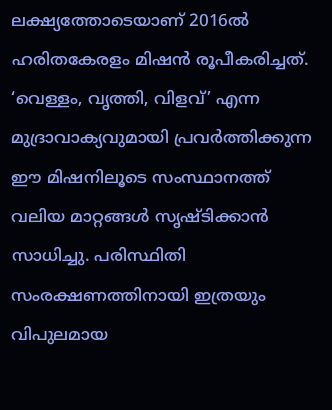ലക്ഷ്യത്തോടെയാണ് 2016ൽ ഹരിതകേരളം മിഷൻ രൂപീകരിച്ചത്. ‘വെള്ളം, വൃത്തി, വിളവ്’ എന്ന മുദ്രാവാക്യവുമായി പ്രവർത്തിക്കുന്ന ഈ മിഷനിലൂടെ സംസ്ഥാനത്ത് വലിയ മാറ്റങ്ങൾ സൃഷ്ടിക്കാൻ സാധിച്ചു. പരിസ്ഥിതി സംരക്ഷണത്തിനായി ഇത്രയും വിപുലമായ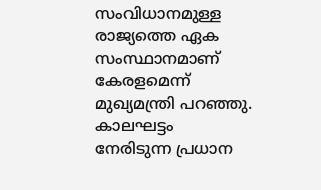സംവിധാനമുള്ള രാജ്യത്തെ ഏക സംസ്ഥാനമാണ് കേരളമെന്ന് മുഖ്യമന്ത്രി പറഞ്ഞു.
കാലഘട്ടം നേരിടുന്ന പ്രധാന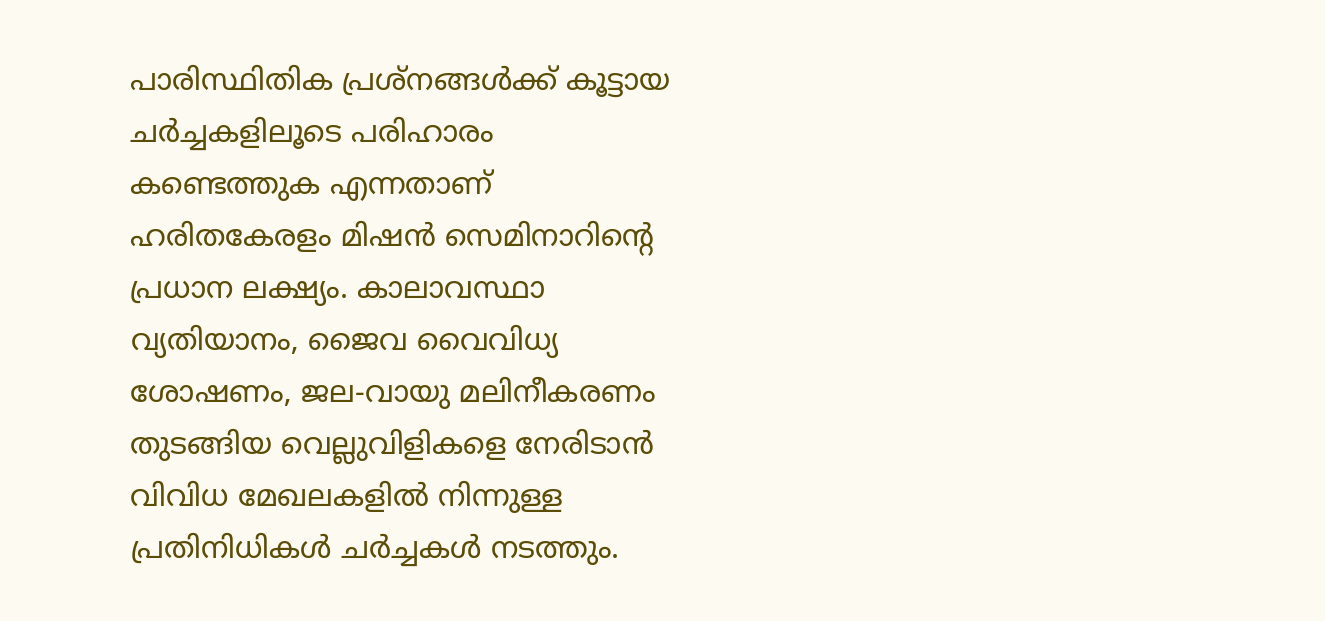പാരിസ്ഥിതിക പ്രശ്നങ്ങൾക്ക് കൂട്ടായ ചർച്ചകളിലൂടെ പരിഹാരം കണ്ടെത്തുക എന്നതാണ് ഹരിതകേരളം മിഷൻ സെമിനാറിന്റെ പ്രധാന ലക്ഷ്യം. കാലാവസ്ഥാ വ്യതിയാനം, ജൈവ വൈവിധ്യ ശോഷണം, ജല‑വായു മലിനീകരണം തുടങ്ങിയ വെല്ലുവിളികളെ നേരിടാൻ വിവിധ മേഖലകളിൽ നിന്നുള്ള പ്രതിനിധികൾ ചർച്ചകൾ നടത്തും.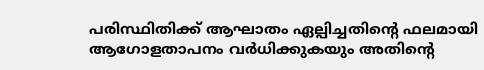പരിസ്ഥിതിക്ക് ആഘാതം ഏല്പിച്ചതിന്റെ ഫലമായി ആഗോളതാപനം വർധിക്കുകയും അതിന്റെ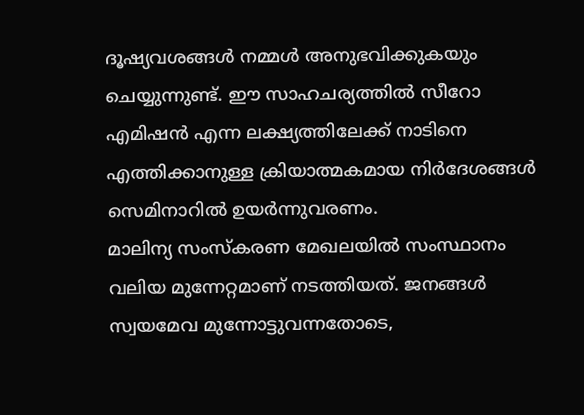ദൂഷ്യവശങ്ങൾ നമ്മൾ അനുഭവിക്കുകയും ചെയ്യുന്നുണ്ട്. ഈ സാഹചര്യത്തിൽ സീറോ എമിഷൻ എന്ന ലക്ഷ്യത്തിലേക്ക് നാടിനെ എത്തിക്കാനുള്ള ക്രിയാത്മകമായ നിർദേശങ്ങൾ സെമിനാറിൽ ഉയർന്നുവരണം.
മാലിന്യ സംസ്കരണ മേഖലയിൽ സംസ്ഥാനം വലിയ മുന്നേറ്റമാണ് നടത്തിയത്. ജനങ്ങൾ സ്വയമേവ മുന്നോട്ടുവന്നതോടെ,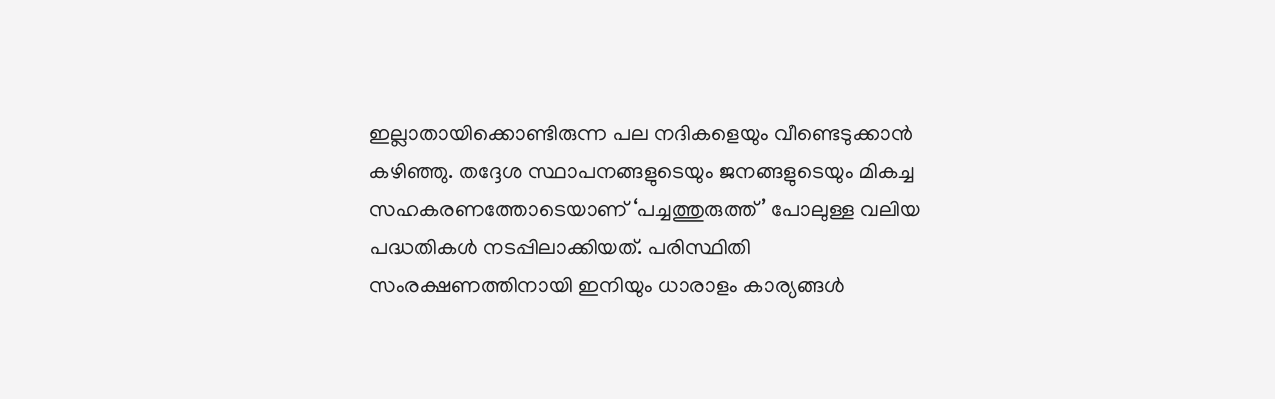ഇല്ലാതായിക്കൊണ്ടിരുന്ന പല നദികളെയും വീണ്ടെടുക്കാൻ കഴിഞ്ഞു. തദ്ദേശ സ്ഥാപനങ്ങളുടെയും ജനങ്ങളുടെയും മികച്ച സഹകരണത്തോടെയാണ് ‘പച്ചത്തുരുത്ത്’ പോലുള്ള വലിയ പദ്ധതികൾ നടപ്പിലാക്കിയത്. പരിസ്ഥിതി സംരക്ഷണത്തിനായി ഇനിയും ധാരാളം കാര്യങ്ങൾ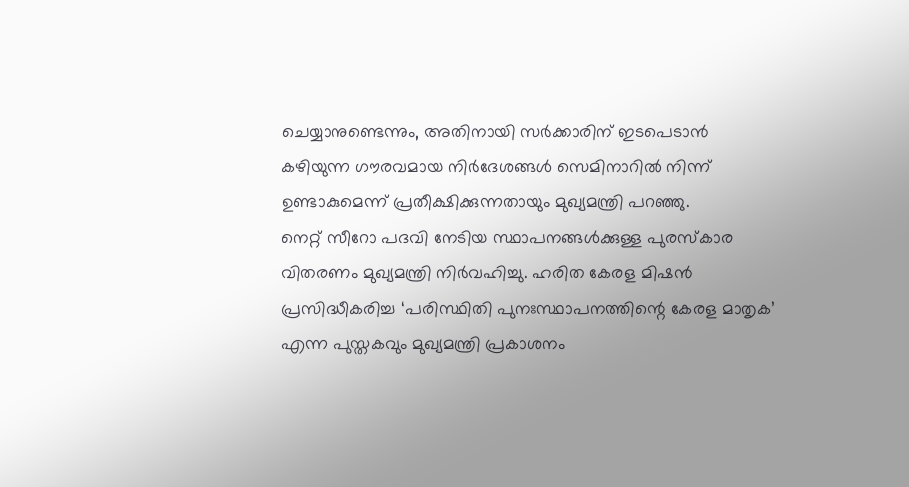ചെയ്യാനുണ്ടെന്നും, അതിനായി സർക്കാരിന് ഇടപെടാൻ കഴിയുന്ന ഗൗരവമായ നിർദേശങ്ങൾ സെമിനാറിൽ നിന്ന് ഉണ്ടാകുമെന്ന് പ്രതീക്ഷിക്കുന്നതായും മുഖ്യമന്ത്രി പറഞ്ഞു.
നെറ്റ് സീറോ പദവി നേടിയ സ്ഥാപനങ്ങൾക്കുള്ള പുരസ്കാര വിതരണം മുഖ്യമന്ത്രി നിർവഹിച്ചു. ഹരിത കേരള മിഷൻ പ്രസിദ്ധീകരിച്ച ‘പരിസ്ഥിതി പുനഃസ്ഥാപനത്തിന്റെ കേരള മാതൃക’ എന്ന പുസ്തകവും മുഖ്യമന്ത്രി പ്രകാശനം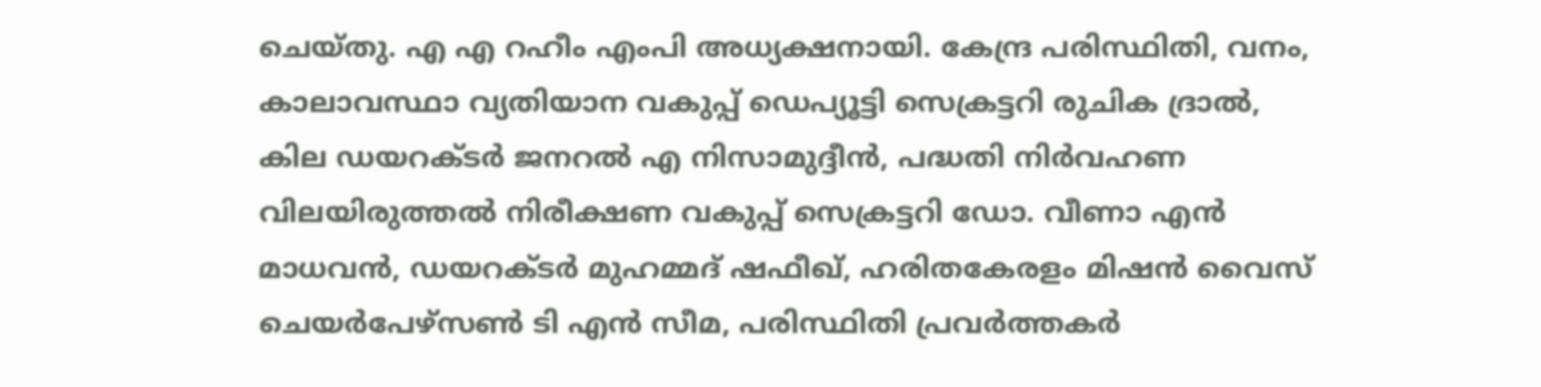ചെയ്തു. എ എ റഹീം എംപി അധ്യക്ഷനായി. കേന്ദ്ര പരിസ്ഥിതി, വനം, കാലാവസ്ഥാ വ്യതിയാന വകുപ്പ് ഡെപ്യൂട്ടി സെക്രട്ടറി രുചിക ദ്രാൽ, കില ഡയറക്ടർ ജനറൽ എ നിസാമുദ്ദീൻ, പദ്ധതി നിർവഹണ വിലയിരുത്തൽ നിരീക്ഷണ വകുപ്പ് സെക്രട്ടറി ഡോ. വീണാ എൻ മാധവന്‍, ഡയറക്ടർ മുഹമ്മദ് ഷഫീഖ്, ഹരിതകേരളം മിഷൻ വൈസ് ചെയർപേഴ്‌സൺ ടി എൻ സീമ, പരിസ്ഥിതി പ്രവർത്തകർ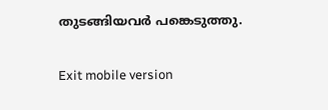തുടങ്ങിയവർ പങ്കെടുത്തു.

Exit mobile version